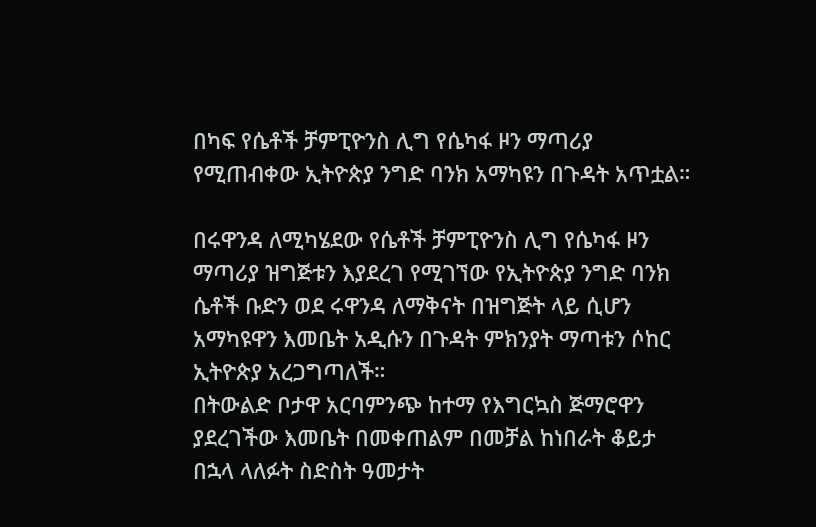በካፍ የሴቶች ቻምፒዮንስ ሊግ የሴካፋ ዞን ማጣሪያ የሚጠብቀው ኢትዮጵያ ንግድ ባንክ አማካዩን በጉዳት አጥቷል።

በሩዋንዳ ለሚካሄደው የሴቶች ቻምፒዮንስ ሊግ የሴካፋ ዞን ማጣሪያ ዝግጅቱን እያደረገ የሚገኘው የኢትዮጵያ ንግድ ባንክ ሴቶች ቡድን ወደ ሩዋንዳ ለማቅናት በዝግጅት ላይ ሲሆን አማካዩዋን እመቤት አዲሱን በጉዳት ምክንያት ማጣቱን ሶከር ኢትዮጵያ አረጋግጣለች።
በትውልድ ቦታዋ አርባምንጭ ከተማ የእግርኳስ ጅማሮዋን ያደረገችው እመቤት በመቀጠልም በመቻል ከነበራት ቆይታ በኋላ ላለፉት ስድስት ዓመታት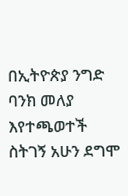በኢትዮጵያ ንግድ ባንክ መለያ እየተጫወተች ስትገኝ አሁን ደግሞ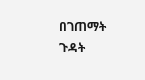በገጠማት ጉዳት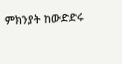ምክንያት ከውድድሩ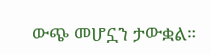ውጭ መሆኗን ታውቋል።